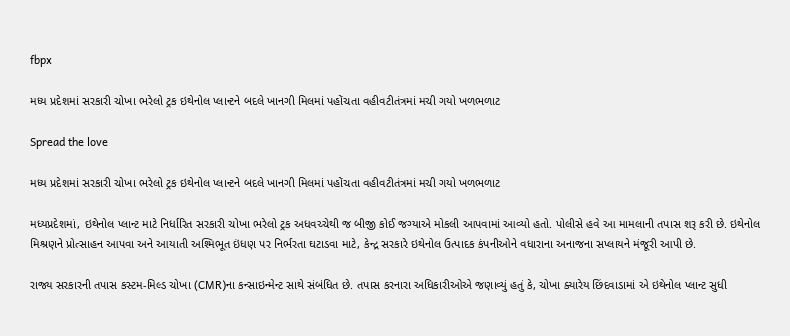fbpx

મધ્ય પ્રદેશમાં સરકારી ચોખા ભરેલો ટ્રક ઇથેનોલ પ્લાન્ટને બદલે ખાનગી મિલમાં પહોંચતા વહીવટીતંત્રમાં મચી ગયો ખળભળાટ

Spread the love

મધ્ય પ્રદેશમાં સરકારી ચોખા ભરેલો ટ્રક ઇથેનોલ પ્લાન્ટને બદલે ખાનગી મિલમાં પહોંચતા વહીવટીતંત્રમાં મચી ગયો ખળભળાટ

મધ્યપ્રદેશમાં, ઇથેનોલ પ્લાન્ટ માટે નિર્ધારિત સરકારી ચોખા ભરેલો ટ્રક અધવચ્ચેથી જ બીજી કોઈ જગ્યાએ મોકલી આપવામાં આવ્યો હતો. પોલીસે હવે આ મામલાની તપાસ શરૂ કરી છે. ઇથેનોલ મિશ્રણને પ્રોત્સાહન આપવા અને આયાતી અશ્મિભૂત ઇંધણ પર નિર્ભરતા ઘટાડવા માટે, કેન્દ્ર સરકારે ઇથેનોલ ઉત્પાદક કંપનીઓને વધારાના અનાજના સપ્લાયને મંજૂરી આપી છે.

રાજ્ય સરકારની તપાસ કસ્ટમ-મિલ્ડ ચોખા (CMR)ના કન્સાઇન્મેન્ટ સાથે સંબંધિત છે. તપાસ કરનારા અધિકારીઓએ જણાવ્યું હતું કે, ચોખા ક્યારેય છિંદવાડામાં એ ઇથેનોલ પ્લાન્ટ સુધી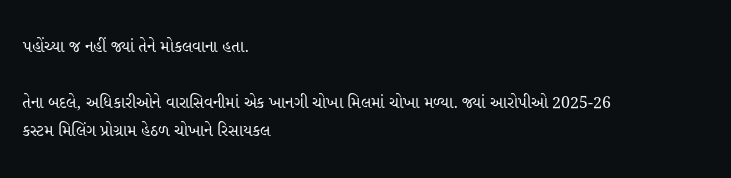પહોંચ્યા જ નહીં જ્યાં તેને મોકલવાના હતા.

તેના બદલે, અધિકારીઓને વારાસિવનીમાં એક ખાનગી ચોખા મિલમાં ચોખા મળ્યા. જ્યાં આરોપીઓ 2025-26 કસ્ટમ મિલિંગ પ્રોગ્રામ હેઠળ ચોખાને રિસાયકલ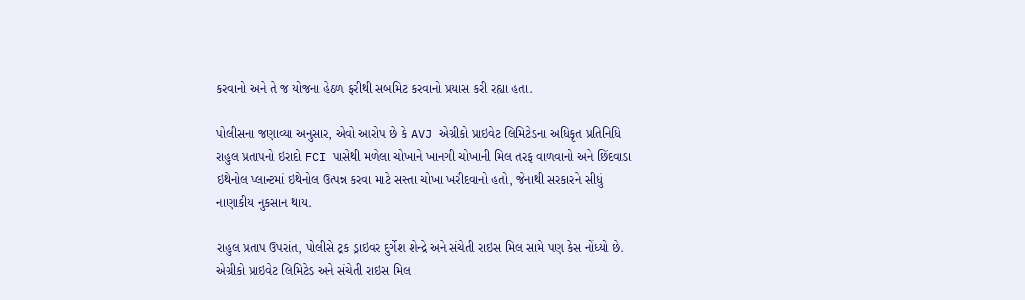કરવાનો અને તે જ યોજના હેઠળ ફરીથી સબમિટ કરવાનો પ્રયાસ કરી રહ્યા હતા.

પોલીસના જણાવ્યા અનુસાર, એવો આરોપ છે કે AVJ એગ્રીકો પ્રાઇવેટ લિમિટેડના અધિકૃત પ્રતિનિધિ રાહુલ પ્રતાપનો ઇરાદો FCI પાસેથી મળેલા ચોખાને ખાનગી ચોખાની મિલ તરફ વાળવાનો અને છિંદવાડા ઇથેનોલ પ્લાન્ટમાં ઇથેનોલ ઉત્પન્ન કરવા માટે સસ્તા ચોખા ખરીદવાનો હતો, જેનાથી સરકારને સીધું નાણાકીય નુકસાન થાય.

રાહુલ પ્રતાપ ઉપરાંત, પોલીસે ટ્રક ડ્રાઇવર દુર્ગેશ શેન્દ્રે અને સંચેતી રાઇસ મિલ સામે પણ કેસ નોંધ્યો છે. એગ્રીકો પ્રાઇવેટ લિમિટેડ અને સંચેતી રાઇસ મિલ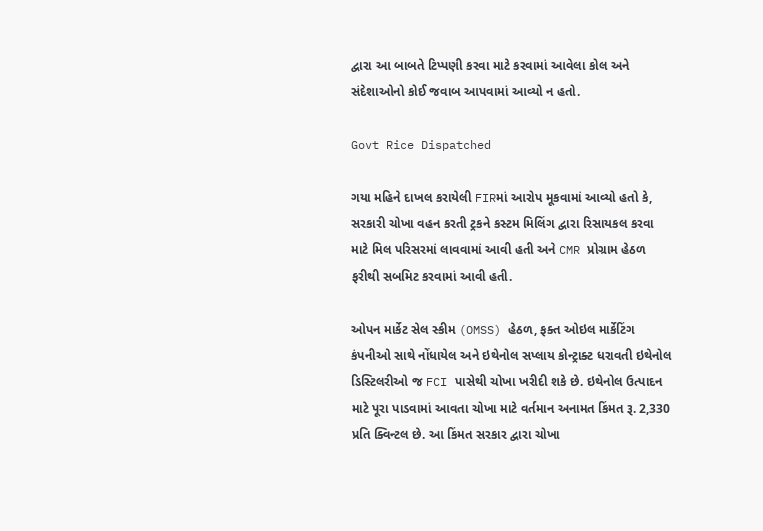દ્વારા આ બાબતે ટિપ્પણી કરવા માટે કરવામાં આવેલા કોલ અને સંદેશાઓનો કોઈ જવાબ આપવામાં આવ્યો ન હતો.

Govt Rice Dispatched

ગયા મહિને દાખલ કરાયેલી FIRમાં આરોપ મૂકવામાં આવ્યો હતો કે, સરકારી ચોખા વહન કરતી ટ્રકને કસ્ટમ મિલિંગ દ્વારા રિસાયકલ કરવા માટે મિલ પરિસરમાં લાવવામાં આવી હતી અને CMR પ્રોગ્રામ હેઠળ ફરીથી સબમિટ કરવામાં આવી હતી.

ઓપન માર્કેટ સેલ સ્કીમ (OMSS) હેઠળ, ફક્ત ઓઇલ માર્કેટિંગ કંપનીઓ સાથે નોંધાયેલ અને ઇથેનોલ સપ્લાય કોન્ટ્રાક્ટ ધરાવતી ઇથેનોલ ડિસ્ટિલરીઓ જ FCI પાસેથી ચોખા ખરીદી શકે છે. ઇથેનોલ ઉત્પાદન માટે પૂરા પાડવામાં આવતા ચોખા માટે વર્તમાન અનામત કિંમત રૂ. 2,330 પ્રતિ ક્વિન્ટલ છે. આ કિંમત સરકાર દ્વારા ચોખા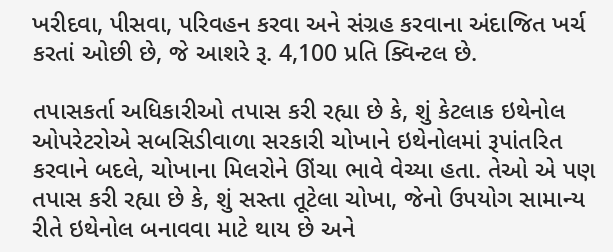ખરીદવા, પીસવા, પરિવહન કરવા અને સંગ્રહ કરવાના અંદાજિત ખર્ચ કરતાં ઓછી છે, જે આશરે રૂ. 4,100 પ્રતિ ક્વિન્ટલ છે.

તપાસકર્તા અધિકારીઓ તપાસ કરી રહ્યા છે કે, શું કેટલાક ઇથેનોલ ઓપરેટરોએ સબસિડીવાળા સરકારી ચોખાને ઇથેનોલમાં રૂપાંતરિત કરવાને બદલે, ચોખાના મિલરોને ઊંચા ભાવે વેચ્યા હતા. તેઓ એ પણ તપાસ કરી રહ્યા છે કે, શું સસ્તા તૂટેલા ચોખા, જેનો ઉપયોગ સામાન્ય રીતે ઇથેનોલ બનાવવા માટે થાય છે અને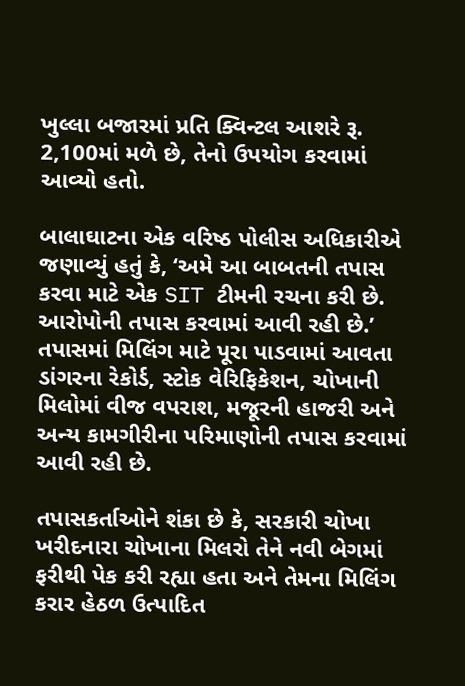ખુલ્લા બજારમાં પ્રતિ ક્વિન્ટલ આશરે રૂ. 2,100માં મળે છે, તેનો ઉપયોગ કરવામાં આવ્યો હતો.

બાલાઘાટના એક વરિષ્ઠ પોલીસ અધિકારીએ જણાવ્યું હતું કે, ‘અમે આ બાબતની તપાસ કરવા માટે એક SIT ટીમની રચના કરી છે. આરોપોની તપાસ કરવામાં આવી રહી છે.’ તપાસમાં મિલિંગ માટે પૂરા પાડવામાં આવતા ડાંગરના રેકોર્ડ, સ્ટોક વેરિફિકેશન, ચોખાની મિલોમાં વીજ વપરાશ, મજૂરની હાજરી અને અન્ય કામગીરીના પરિમાણોની તપાસ કરવામાં આવી રહી છે.

તપાસકર્તાઓને શંકા છે કે, સરકારી ચોખા ખરીદનારા ચોખાના મિલરો તેને નવી બેગમાં ફરીથી પેક કરી રહ્યા હતા અને તેમના મિલિંગ કરાર હેઠળ ઉત્પાદિત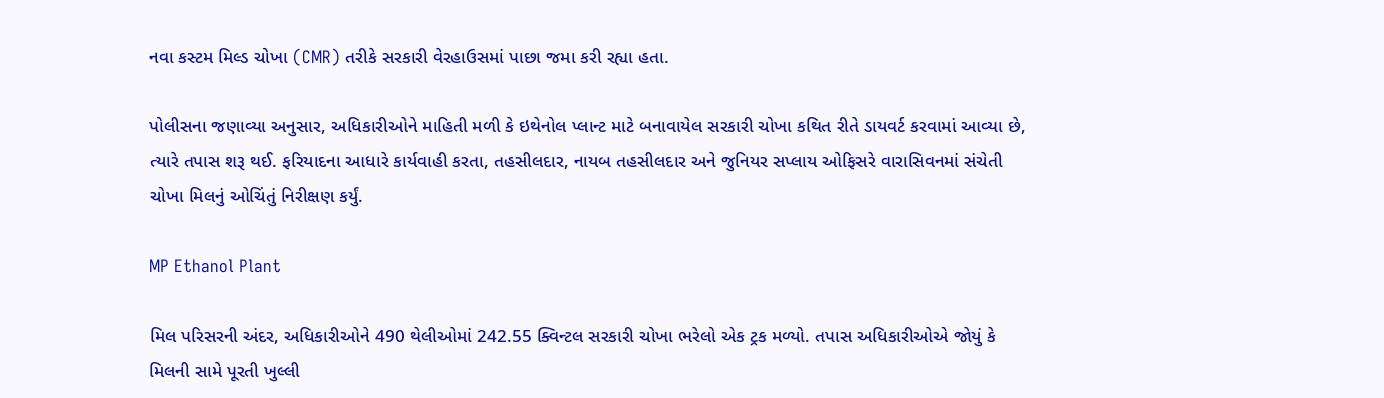નવા કસ્ટમ મિલ્ડ ચોખા (CMR) તરીકે સરકારી વેરહાઉસમાં પાછા જમા કરી રહ્યા હતા.

પોલીસના જણાવ્યા અનુસાર, અધિકારીઓને માહિતી મળી કે ઇથેનોલ પ્લાન્ટ માટે બનાવાયેલ સરકારી ચોખા કથિત રીતે ડાયવર્ટ કરવામાં આવ્યા છે, ત્યારે તપાસ શરૂ થઈ. ફરિયાદના આધારે કાર્યવાહી કરતા, તહસીલદાર, નાયબ તહસીલદાર અને જુનિયર સપ્લાય ઓફિસરે વારાસિવનમાં સંચેતી ચોખા મિલનું ઓચિંતું નિરીક્ષણ કર્યું.

MP Ethanol Plant

મિલ પરિસરની અંદર, અધિકારીઓને 490 થેલીઓમાં 242.55 ક્વિન્ટલ સરકારી ચોખા ભરેલો એક ટ્રક મળ્યો. તપાસ અધિકારીઓએ જોયું કે મિલની સામે પૂરતી ખુલ્લી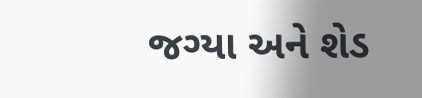જગ્યા અને શેડ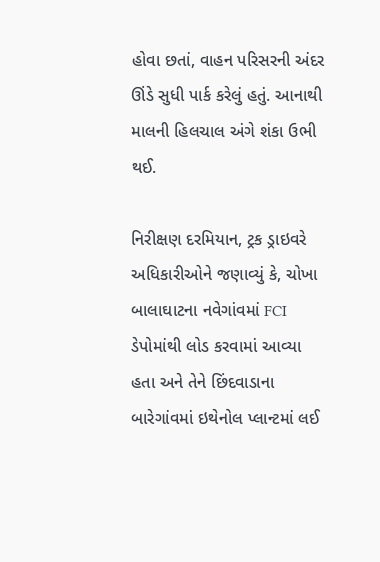હોવા છતાં, વાહન પરિસરની અંદર ઊંડે સુધી પાર્ક કરેલું હતું. આનાથી માલની હિલચાલ અંગે શંકા ઉભી થઈ.

નિરીક્ષણ દરમિયાન, ટ્રક ડ્રાઇવરે અધિકારીઓને જણાવ્યું કે, ચોખા બાલાઘાટના નવેગાંવમાં FCI ડેપોમાંથી લોડ કરવામાં આવ્યા હતા અને તેને છિંદવાડાના બારેગાંવમાં ઇથેનોલ પ્લાન્ટમાં લઈ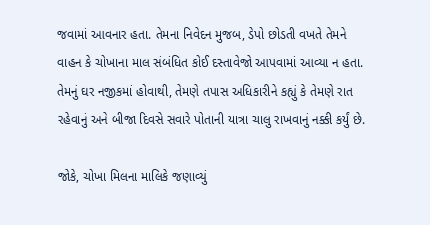જવામાં આવનાર હતા. તેમના નિવેદન મુજબ, ડેપો છોડતી વખતે તેમને વાહન કે ચોખાના માલ સંબંધિત કોઈ દસ્તાવેજો આપવામાં આવ્યા ન હતા. તેમનું ઘર નજીકમાં હોવાથી, તેમણે તપાસ અધિકારીને કહ્યું કે તેમણે રાત રહેવાનું અને બીજા દિવસે સવારે પોતાની યાત્રા ચાલુ રાખવાનું નક્કી કર્યું છે.

જોકે, ચોખા મિલના માલિકે જણાવ્યું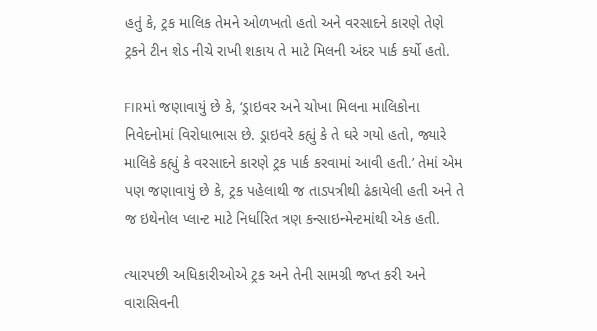હતું કે, ટ્રક માલિક તેમને ઓળખતો હતો અને વરસાદને કારણે તેણે ટ્રકને ટીન શેડ નીચે રાખી શકાય તે માટે મિલની અંદર પાર્ક કર્યો હતો.

FIRમાં જણાવાયું છે કે, ‘ડ્રાઇવર અને ચોખા મિલના માલિકોના નિવેદનોમાં વિરોધાભાસ છે. ડ્રાઇવરે કહ્યું કે તે ઘરે ગયો હતો, જ્યારે માલિકે કહ્યું કે વરસાદને કારણે ટ્રક પાર્ક કરવામાં આવી હતી.’ તેમાં એમ પણ જણાવાયું છે કે, ટ્રક પહેલાથી જ તાડપત્રીથી ઢંકાયેલી હતી અને તે જ ઇથેનોલ પ્લાન્ટ માટે નિર્ધારિત ત્રણ કન્સાઇન્મેન્ટમાંથી એક હતી.

ત્યારપછી અધિકારીઓએ ટ્રક અને તેની સામગ્રી જપ્ત કરી અને વારાસિવની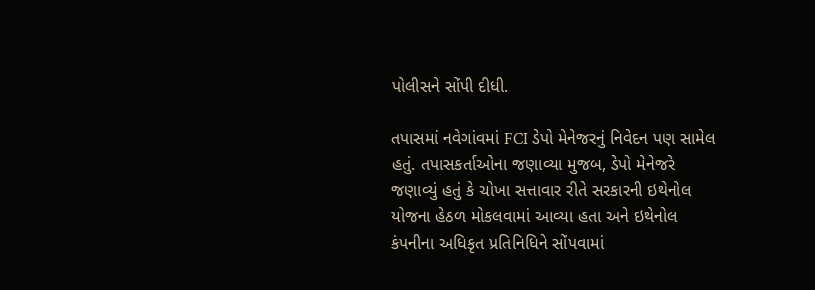પોલીસને સોંપી દીધી.

તપાસમાં નવેગાંવમાં FCI ડેપો મેનેજરનું નિવેદન પણ સામેલ હતું. તપાસકર્તાઓના જણાવ્યા મુજબ, ડેપો મેનેજરે જણાવ્યું હતું કે ચોખા સત્તાવાર રીતે સરકારની ઇથેનોલ યોજના હેઠળ મોકલવામાં આવ્યા હતા અને ઇથેનોલ કંપનીના અધિકૃત પ્રતિનિધિને સોંપવામાં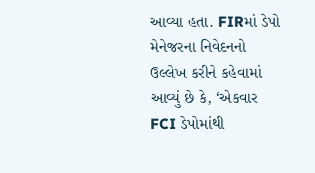આવ્યા હતા. FIRમાં ડેપો મેનેજરના નિવેદનનો ઉલ્લેખ કરીને કહેવામાં આવ્યું છે કે, ‘એકવાર FCI ડેપોમાંથી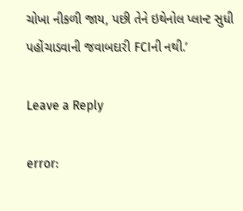ચોખા નીકળી જાય, પછી તેને ઇથેનોલ પ્લાન્ટ સુધી પહોંચાડવાની જવાબદારી FCIની નથી.’

Leave a Reply

error: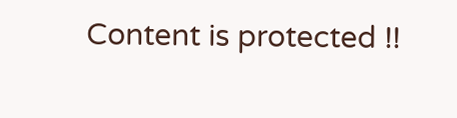Content is protected !!